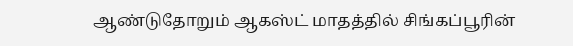ஆண்டுதோறும் ஆகஸ்ட் மாதத்தில் சிங்கப்பூரின்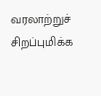வரலாற்றுச் சிறப்புமிக்க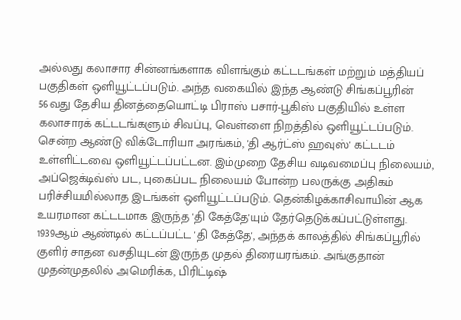அல்லது கலாசார சின்னங்களாக விளங்கும் கட்டடங்கள் மற்றும் மத்தியப் பகுதிகள் ஒளியூட்டப்படும். அந்த வகையில் இந்த ஆண்டு சிங்கப்பூரின் 56வது தேசிய தினத்தையொட்டி பிராஸ் பசார்-பூகிஸ் பகுதியில் உள்ள கலாசாரக் கட்டடங்களும் சிவப்பு, வெள்ளை நிறத்தில் ஒளியூட்டப்படும்.
சென்ற ஆண்டு விக்டோரியா அரங்கம், 'தி ஆர்ட்ஸ் ஹவுஸ்' கட்டடம் உள்ளிட்டவை ஒளியூட்டப்பட்டன. இம்முறை தேசிய வடிவமைப்பு நிலையம், அப்ஜெக்டிவ்ஸ் பட, புகைப்பட நிலையம் போன்ற பலருக்கு அதிகம் பரிச்சியமில்லாத இடங்கள் ஒளியூட்டப்படும். தென்கிழக்காசிவாயின் ஆக உயரமான கட்டடமாக இருந்த 'தி கேத்தே'யும் தேர்தெடுக்கப்பட்டுள்ளது. 1939ஆம் ஆண்டில் கட்டப்பட்ட 'தி கேத்தே', அந்தக் காலத்தில் சிங்கப்பூரில் குளிர் சாதன வசதியுடன் இருந்த முதல் திரையரங்கம். அங்குதான் முதன்முதலில் அமெரிக்க, பிரிட்டிஷ்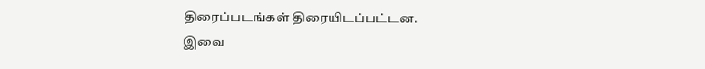திரைப்படங்கள் திரையிடப்பட்டன.
இவை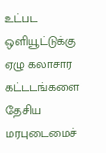உட்பட ஒளியூட்டுக்கு ஏழு கலாசார கட்டடங்களை தேசிய மரபுடைமைச்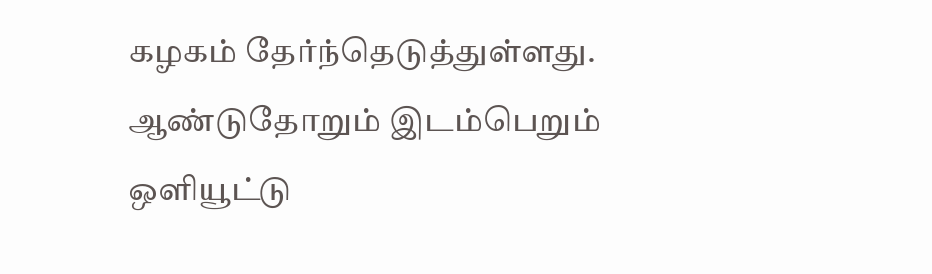கழகம் தேர்ந்தெடுத்துள்ளது. ஆண்டுதோறும் இடம்பெறும் ஒளியூட்டு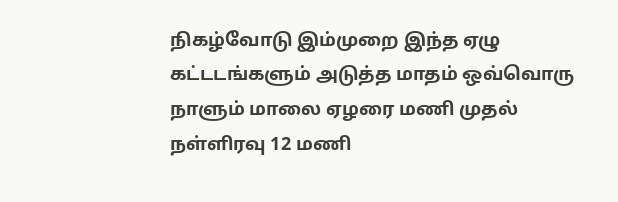நிகழ்வோடு இம்முறை இந்த ஏழு கட்டடங்களும் அடுத்த மாதம் ஒவ்வொரு நாளும் மாலை ஏழரை மணி முதல் நள்ளிரவு 12 மணி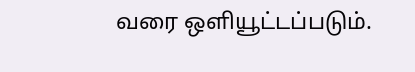வரை ஒளியூட்டப்படும்.